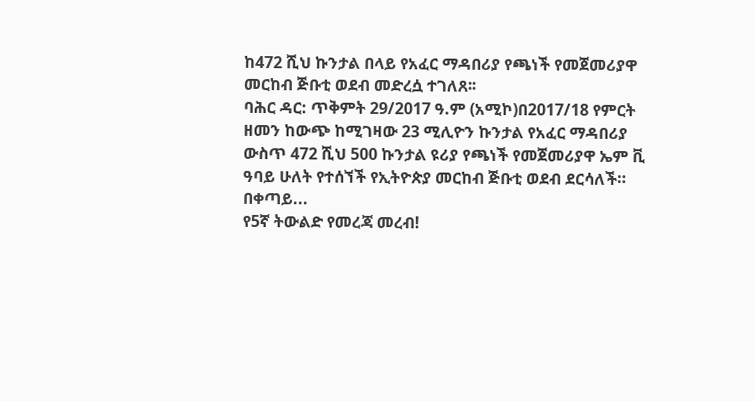ከ472 ሺህ ኩንታል በላይ የአፈር ማዳበሪያ የጫነች የመጀመሪያዋ መርከብ ጅቡቲ ወደብ መድረሷ ተገለጸ፡፡
ባሕር ዳር: ጥቅምት 29/2017 ዓ.ም (አሚኮ)በ2017/18 የምርት ዘመን ከውጭ ከሚገዛው 23 ሚሊዮን ኩንታል የአፈር ማዳበሪያ ውስጥ 472 ሺህ 500 ኩንታል ዩሪያ የጫነች የመጀመሪያዋ ኤም ቪ ዓባይ ሁለት የተሰኘች የኢትዮጵያ መርከብ ጅቡቲ ወደብ ደርሳለች።
በቀጣይ...
የ5ኛ ትውልድ የመረጃ መረብ!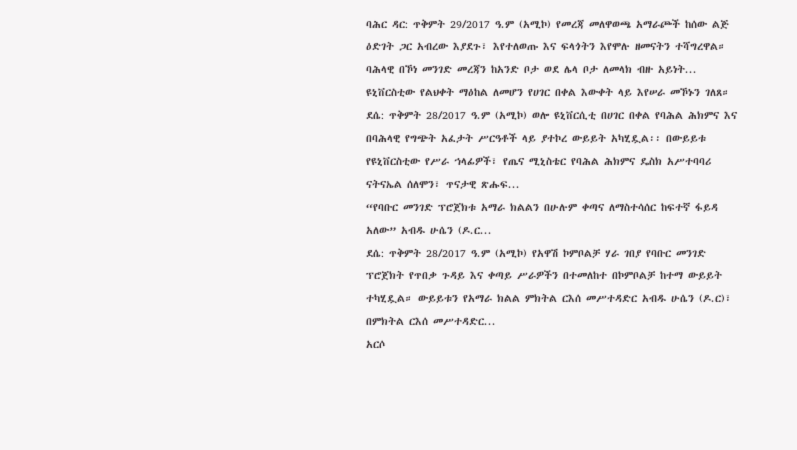ባሕር ዳር: ጥቅምት 29/2017 ዓ.ም (አሚኮ) የመረጃ መለዋወጫ አማራጮች ከሰው ልጅ ዕድገት ጋር አብረው እያደጉ፣ እየተለወጡ እና ፍላጎትን እየሞሉ ዘመናትን ተሻግረዋል። ባሕላዊ በኾነ መንገድ መረጃን ከአንድ ቦታ ወደ ሌላ ቦታ ለመላክ ብዙ አይነት...
ዩኒቨርስቲው የልህቀት ማዕከል ለመሆን የሀገር በቀል እውቀት ላይ እየሠራ መኾኑን ገለጸ።
ደሴ: ጥቅምት 28/2017 ዓ.ም (አሚኮ) ወሎ ዩኒቨርሲቲ በሀገር በቀል የባሕል ሕክምና እና በባሕላዊ የግጭት አፈታት ሥርዓቶች ላይ ያተኮረ ውይይት አካሂዷል፡፡ በውይይቱ የዩኒቨርስቲው የሥራ ኀላፊዎች፣ የጤና ሚኒስቴር የባሕል ሕክምና ዴስክ አሥተባባሪ ናትናኤል ሰለሞን፣ ጥናታዊ ጽሑፍ...
“የባቡር መንገድ ፕሮጀክቱ አማራ ክልልን በሁሉም ቀጣና ለማስተሳሰር ከፍተኛ ፋይዳ አለው” አብዱ ሁሴን (ዶ.ር...
ደሴ: ጥቅምት 28/2017 ዓ.ም (አሚኮ) የአዋሽ ኮምቦልቻ ሃራ ገበያ የባቡር መንገድ ፕሮጀክት የጥበቃ ጉዳይ እና ቀጣይ ሥራዎችን በተመለከተ በኮምቦልቻ ከተማ ውይይት ተካሂዷል። ውይይቱን የአማራ ክልል ምክትል ርእሰ መሥተዳድር አብዱ ሁሴን (ዶ.ር)፣ በምክትል ርእሰ መሥተዳድር...
አርሶ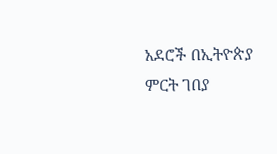አደሮች በኢትዮጵያ ምርት ገበያ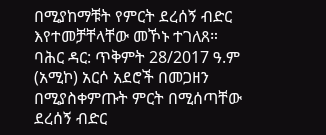በሚያከማቹት የምርት ደረሰኝ ብድር እየተመቻቸላቸው መኾኑ ተገለጸ።
ባሕር ዳር: ጥቅምት 28/2017 ዓ.ም (አሚኮ) አርሶ አደሮች በመጋዘን በሚያስቀምጡት ምርት በሚሰጣቸው ደረሰኝ ብድር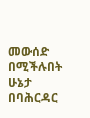መውሰድ በሚችሉበት ሁኔታ በባሕርዳር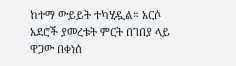ከተማ ውይይት ተካሂዷል። አርሶ አደሮች ያመረቱት ምርት በገበያ ላይ ዋጋው በቀነሰ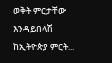ወቅት ምርታቸው እንዳይበላሽ ከኢትዮጵያ ምርት...